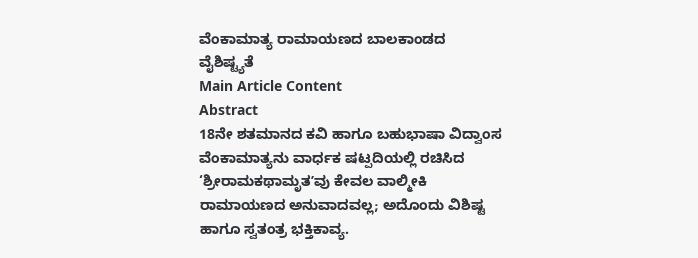ವೆಂಕಾಮಾತ್ಯ ರಾಮಾಯಣದ ಬಾಲಕಾಂಡದ ವೈಶಿಷ್ಟ್ಯತೆ
Main Article Content
Abstract
18ನೇ ಶತಮಾನದ ಕವಿ ಹಾಗೂ ಬಹುಭಾಷಾ ವಿದ್ವಾಂಸ ವೆಂಕಾಮಾತ್ಯನು ವಾರ್ಧಕ ಷಟ್ಪದಿಯಲ್ಲಿ ರಚಿಸಿದ ‘ಶ್ರೀರಾಮಕಥಾಮೃತʼವು ಕೇವಲ ವಾಲ್ಮೀಕಿ ರಾಮಾಯಣದ ಅನುವಾದವಲ್ಲ; ಅದೊಂದು ವಿಶಿಷ್ಟ ಹಾಗೂ ಸ್ವತಂತ್ರ ಭಕ್ತಿಕಾವ್ಯ.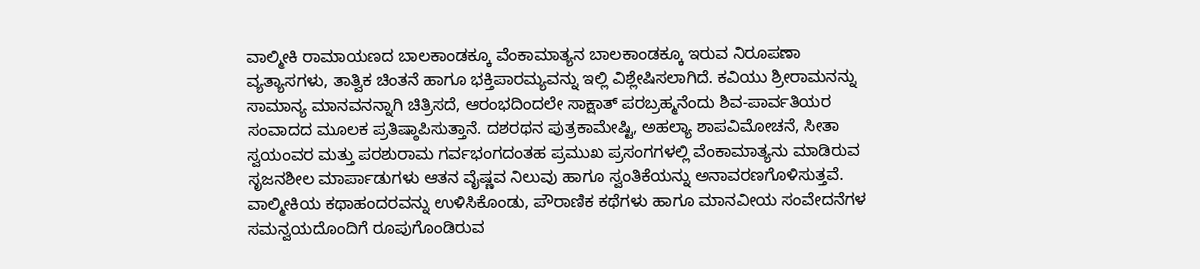ವಾಲ್ಮೀಕಿ ರಾಮಾಯಣದ ಬಾಲಕಾಂಡಕ್ಕೂ ವೆಂಕಾಮಾತ್ಯನ ಬಾಲಕಾಂಡಕ್ಕೂ ಇರುವ ನಿರೂಪಣಾ ವ್ಯತ್ಯಾಸಗಳು, ತಾತ್ವಿಕ ಚಿಂತನೆ ಹಾಗೂ ಭಕ್ತಿಪಾರಮ್ಯವನ್ನು ಇಲ್ಲಿ ವಿಶ್ಲೇಷಿಸಲಾಗಿದೆ. ಕವಿಯು ಶ್ರೀರಾಮನನ್ನು ಸಾಮಾನ್ಯ ಮಾನವನನ್ನಾಗಿ ಚಿತ್ರಿಸದೆ, ಆರಂಭದಿಂದಲೇ ಸಾಕ್ಷಾತ್ ಪರಬ್ರಹ್ಮನೆಂದು ಶಿವ-ಪಾರ್ವತಿಯರ ಸಂವಾದದ ಮೂಲಕ ಪ್ರತಿಷ್ಠಾಪಿಸುತ್ತಾನೆ. ದಶರಥನ ಪುತ್ರಕಾಮೇಷ್ಟಿ, ಅಹಲ್ಯಾ ಶಾಪವಿಮೋಚನೆ, ಸೀತಾ ಸ್ವಯಂವರ ಮತ್ತು ಪರಶುರಾಮ ಗರ್ವಭಂಗದಂತಹ ಪ್ರಮುಖ ಪ್ರಸಂಗಗಳಲ್ಲಿ ವೆಂಕಾಮಾತ್ಯನು ಮಾಡಿರುವ ಸೃಜನಶೀಲ ಮಾರ್ಪಾಡುಗಳು ಆತನ ವೈಷ್ಣವ ನಿಲುವು ಹಾಗೂ ಸ್ವಂತಿಕೆಯನ್ನು ಅನಾವರಣಗೊಳಿಸುತ್ತವೆ. ವಾಲ್ಮೀಕಿಯ ಕಥಾಹಂದರವನ್ನು ಉಳಿಸಿಕೊಂಡು, ಪೌರಾಣಿಕ ಕಥೆಗಳು ಹಾಗೂ ಮಾನವೀಯ ಸಂವೇದನೆಗಳ ಸಮನ್ವಯದೊಂದಿಗೆ ರೂಪುಗೊಂಡಿರುವ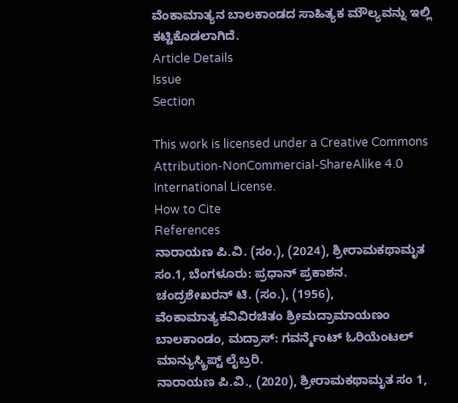ವೆಂಕಾಮಾತ್ಯನ ಬಾಲಕಾಂಡದ ಸಾಹಿತ್ಯಕ ಮೌಲ್ಯವನ್ನು ಇಲ್ಲಿ ಕಟ್ಟಿಕೊಡಲಾಗಿದೆ.
Article Details
Issue
Section

This work is licensed under a Creative Commons Attribution-NonCommercial-ShareAlike 4.0 International License.
How to Cite
References
ನಾರಾಯಣ ಪಿ.ವಿ. (ಸಂ.), (2024), ಶ್ರೀರಾಮಕಥಾಮೃತ ಸಂ.1, ಬೆಂಗಳೂರು: ಪ್ರಧಾನ್ ಪ್ರಕಾಶನ.
ಚಂದ್ರಶೇಖರನ್ ಟಿ. (ಸಂ.), (1956), ವೆಂಕಾಮಾತ್ಯಕವಿವಿರಚಿತಂ ಶ್ರೀಮದ್ರಾಮಾಯಣಂ ಬಾಲಕಾಂಡಂ, ಮದ್ರಾಸ್: ಗವರ್ನ್ಮೆಂಟ್ ಓರಿಯೆಂಟಲ್ ಮಾನ್ಯುಸ್ಕ್ರಿಪ್ಟ್ ಲೈಬ್ರರಿ.
ನಾರಾಯಣ ಪಿ.ವಿ., (2020), ಶ್ರೀರಾಮಕಥಾಮೃತ ಸಂ 1,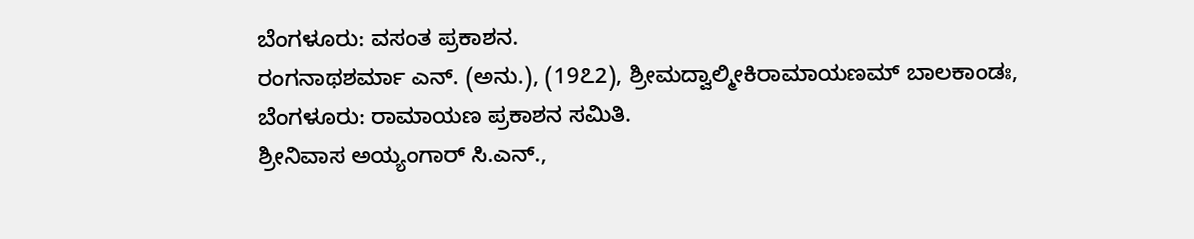ಬೆಂಗಳೂರು: ವಸಂತ ಪ್ರಕಾಶನ.
ರಂಗನಾಥಶರ್ಮಾ ಎನ್. (ಅನು.), (19೭2), ಶ್ರೀಮದ್ವಾಲ್ಮೀಕಿರಾಮಾಯಣಮ್ ಬಾಲಕಾಂಡಃ, ಬೆಂಗಳೂರು: ರಾಮಾಯಣ ಪ್ರಕಾಶನ ಸಮಿತಿ.
ಶ್ರೀನಿವಾಸ ಅಯ್ಯಂಗಾರ್ ಸಿ.ಎನ್.,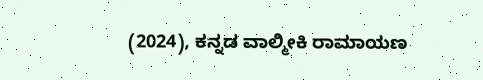(2024), ಕನ್ನಡ ವಾಲ್ಮೀಕಿ ರಾಮಾಯಣ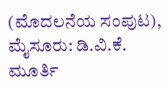(ಮೊದಲನೆಯ ಸಂಪುಟ), ಮೈಸೂರು: ಡಿ.ವಿ.ಕೆ. ಮೂರ್ತಿ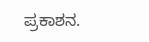ಪ್ರಕಾಶನ.